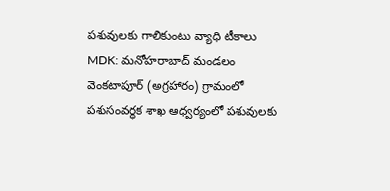పశువులకు గాలికుంటు వ్యాధి టీకాలు
MDK: మనోహరాబాద్ మండలం వెంకటాపూర్ (అగ్రహారం) గ్రామంలో పశుసంవర్ధక శాఖ ఆధ్వర్యంలో పశువులకు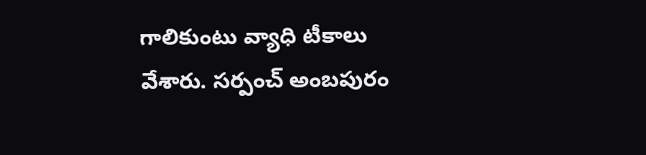గాలికుంటు వ్యాధి టీకాలు వేశారు. సర్పంచ్ అంబపురం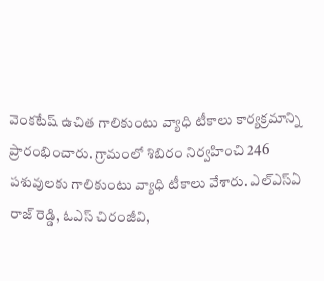వెంకటేష్ ఉచిత గాలికుంటు వ్యాధి టీకాలు కార్యక్రమాన్ని ప్రారంభించారు. గ్రామంలో శిబిరం నిర్వహించి 246 పశువులకు గాలికుంటు వ్యాధి టీకాలు వేశారు. ఎల్ఎస్ఏ రాజ్ రెడ్డి, ఓఎస్ చిరంజీవి,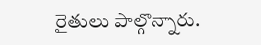రైతులు పాల్గొన్నారు.